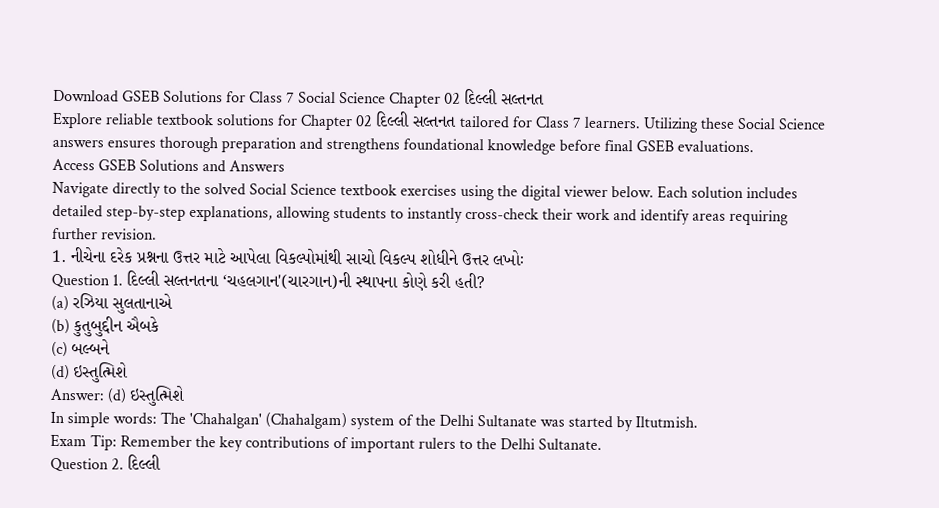Download GSEB Solutions for Class 7 Social Science Chapter 02 દિલ્લી સલ્તનત
Explore reliable textbook solutions for Chapter 02 દિલ્લી સલ્તનત tailored for Class 7 learners. Utilizing these Social Science answers ensures thorough preparation and strengthens foundational knowledge before final GSEB evaluations.
Access GSEB Solutions and Answers
Navigate directly to the solved Social Science textbook exercises using the digital viewer below. Each solution includes detailed step-by-step explanations, allowing students to instantly cross-check their work and identify areas requiring further revision.
1. નીચેના દરેક પ્રશ્નના ઉત્તર માટે આપેલા વિકલ્પોમાંથી સાચો વિકલ્પ શોધીને ઉત્તર લખોઃ
Question 1. દિલ્લી સલ્તનતના ‘ચહલગાન'(ચારગાન)ની સ્થાપના કોણે કરી હતી?
(a) રઝિયા સુલતાનાએ
(b) કુતુબુદ્દીન ઐબકે
(c) બલ્બને
(d) ઇસ્તુત્મિશે
Answer: (d) ઇસ્તુત્મિશે
In simple words: The 'Chahalgan' (Chahalgam) system of the Delhi Sultanate was started by Iltutmish.
Exam Tip: Remember the key contributions of important rulers to the Delhi Sultanate.
Question 2. દિલ્લી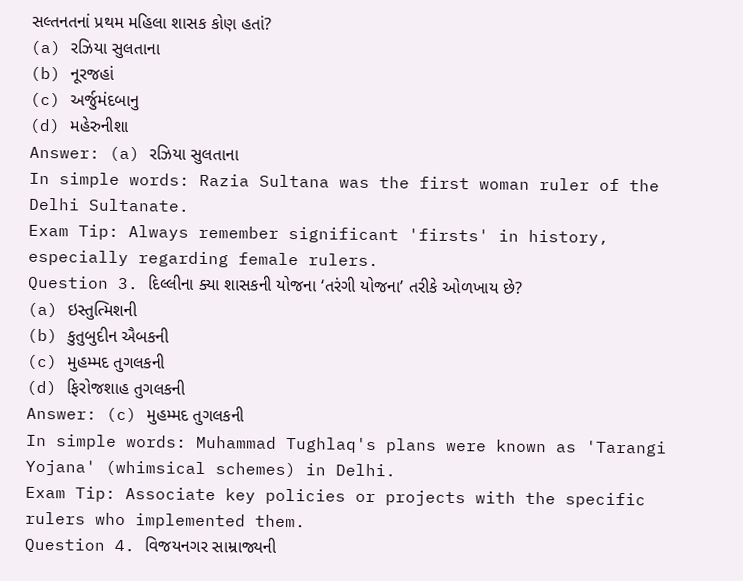સલ્તનતનાં પ્રથમ મહિલા શાસક કોણ હતાં?
(a) રઝિયા સુલતાના
(b) નૂરજહાં
(c) અર્જુમંદબાનુ
(d) મહેરુનીશા
Answer: (a) રઝિયા સુલતાના
In simple words: Razia Sultana was the first woman ruler of the Delhi Sultanate.
Exam Tip: Always remember significant 'firsts' in history, especially regarding female rulers.
Question 3. દિલ્લીના ક્યા શાસકની યોજના ‘તરંગી યોજના’ તરીકે ઓળખાય છે?
(a) ઇસ્તુત્મિશની
(b) કુતુબુદીન ઐબકની
(c) મુહમ્મદ તુગલકની
(d) ફિરોજશાહ તુગલકની
Answer: (c) મુહમ્મદ તુગલકની
In simple words: Muhammad Tughlaq's plans were known as 'Tarangi Yojana' (whimsical schemes) in Delhi.
Exam Tip: Associate key policies or projects with the specific rulers who implemented them.
Question 4. વિજયનગર સામ્રાજ્યની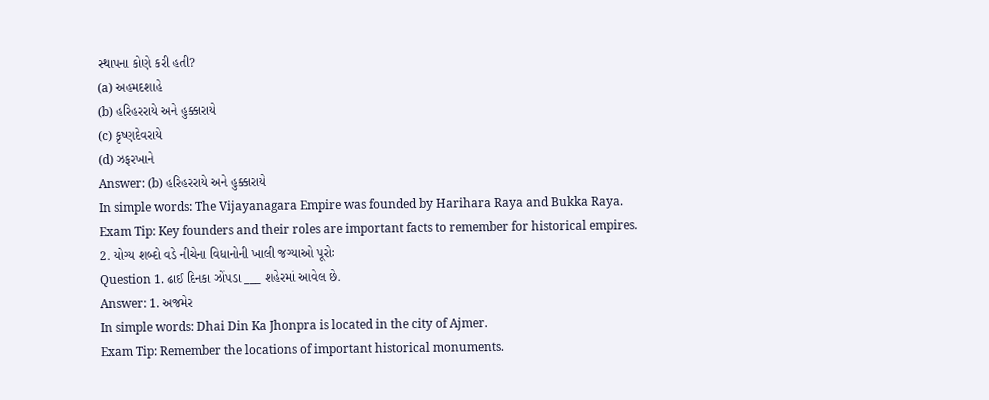સ્થાપના કોણે કરી હતી?
(a) અહમદશાહે
(b) હરિહરરાયે અને હુક્કારાયે
(c) કૃષ્ણદેવરાયે
(d) ઝફરખાને
Answer: (b) હરિહરરાયે અને હુક્કારાયે
In simple words: The Vijayanagara Empire was founded by Harihara Raya and Bukka Raya.
Exam Tip: Key founders and their roles are important facts to remember for historical empires.
2. યોગ્ય શબ્દો વડે નીચેના વિધાનોની ખાલી જગ્યાઓ પૂરોઃ
Question 1. ઢાઈ દિનકા ઝોંપડા ___ શહેરમાં આવેલ છે.
Answer: 1. અજમેર
In simple words: Dhai Din Ka Jhonpra is located in the city of Ajmer.
Exam Tip: Remember the locations of important historical monuments.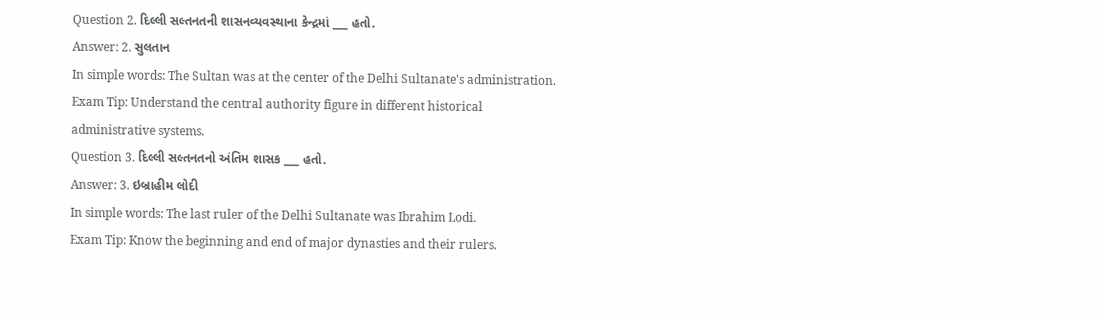Question 2. દિલ્લી સલ્તનતની શાસનવ્યવસ્થાના કેન્દ્રમાં ___ હતો.
Answer: 2. સુલતાન
In simple words: The Sultan was at the center of the Delhi Sultanate's administration.
Exam Tip: Understand the central authority figure in different historical administrative systems.
Question 3. દિલ્લી સલ્તનતનો અંતિમ શાસક ___ હતો.
Answer: 3. ઇબ્રાહીમ લોદી
In simple words: The last ruler of the Delhi Sultanate was Ibrahim Lodi.
Exam Tip: Know the beginning and end of major dynasties and their rulers.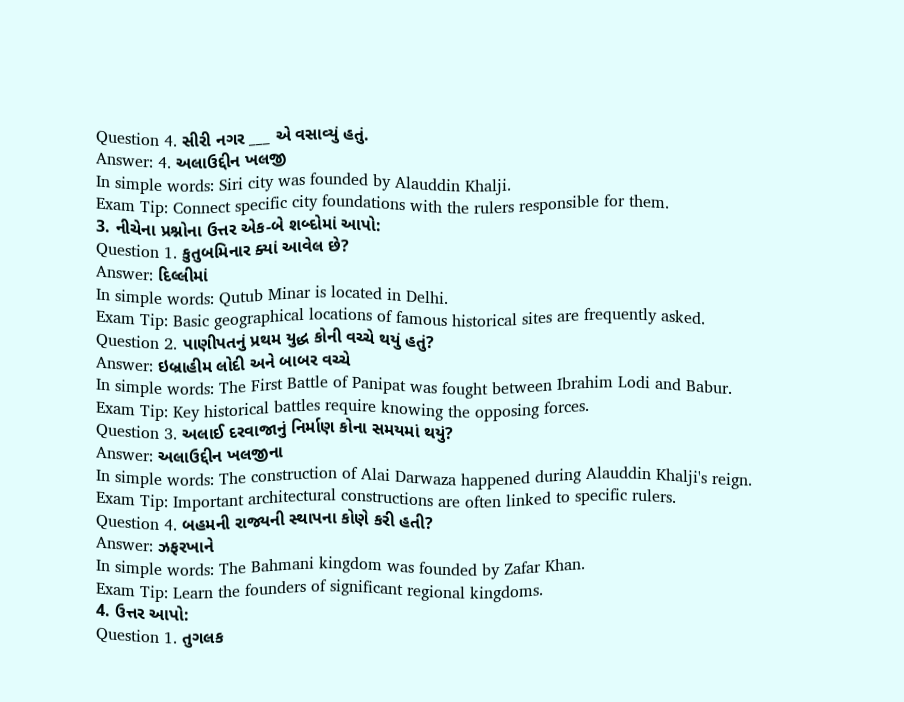Question 4. સીરી નગર ___ એ વસાવ્યું હતું.
Answer: 4. અલાઉદ્દીન ખલજી
In simple words: Siri city was founded by Alauddin Khalji.
Exam Tip: Connect specific city foundations with the rulers responsible for them.
3. નીચેના પ્રશ્નોના ઉત્તર એક-બે શબ્દોમાં આપો:
Question 1. કુતુબમિનાર ક્યાં આવેલ છે?
Answer: દિલ્લીમાં
In simple words: Qutub Minar is located in Delhi.
Exam Tip: Basic geographical locations of famous historical sites are frequently asked.
Question 2. પાણીપતનું પ્રથમ યુદ્ધ કોની વચ્ચે થયું હતું?
Answer: ઇબ્રાહીમ લોદી અને બાબર વચ્ચે
In simple words: The First Battle of Panipat was fought between Ibrahim Lodi and Babur.
Exam Tip: Key historical battles require knowing the opposing forces.
Question 3. અલાઈ દરવાજાનું નિર્માણ કોના સમયમાં થયું?
Answer: અલાઉદ્દીન ખલજીના
In simple words: The construction of Alai Darwaza happened during Alauddin Khalji's reign.
Exam Tip: Important architectural constructions are often linked to specific rulers.
Question 4. બહમની રાજ્યની સ્થાપના કોણે કરી હતી?
Answer: ઝફરખાને
In simple words: The Bahmani kingdom was founded by Zafar Khan.
Exam Tip: Learn the founders of significant regional kingdoms.
4. ઉત્તર આપો:
Question 1. તુગલક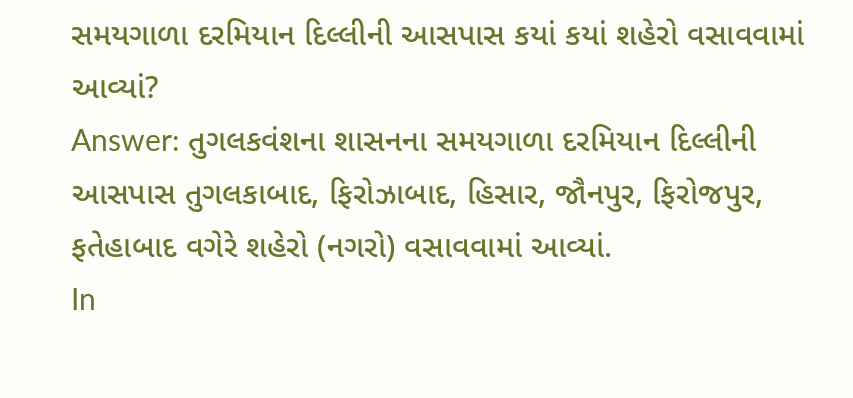સમયગાળા દરમિયાન દિલ્લીની આસપાસ કયાં કયાં શહેરો વસાવવામાં આવ્યાં?
Answer: તુગલકવંશના શાસનના સમયગાળા દરમિયાન દિલ્લીની આસપાસ તુગલકાબાદ, ફિરોઝાબાદ, હિસાર, જૌનપુર, ફિરોજપુર, ફતેહાબાદ વગેરે શહેરો (નગરો) વસાવવામાં આવ્યાં.
In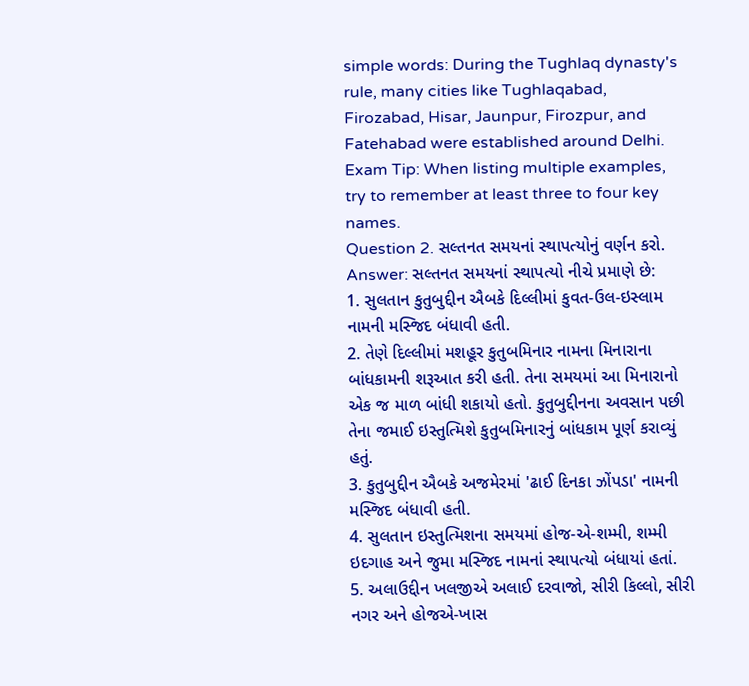simple words: During the Tughlaq dynasty's rule, many cities like Tughlaqabad, Firozabad, Hisar, Jaunpur, Firozpur, and Fatehabad were established around Delhi.
Exam Tip: When listing multiple examples, try to remember at least three to four key names.
Question 2. સલ્તનત સમયનાં સ્થાપત્યોનું વર્ણન કરો.
Answer: સલ્તનત સમયનાં સ્થાપત્યો નીચે પ્રમાણે છે:
1. સુલતાન કુતુબુદ્દીન ઐબકે દિલ્લીમાં કુવત-ઉલ-ઇસ્લામ નામની મસ્જિદ બંધાવી હતી.
2. તેણે દિલ્લીમાં મશહૂર કુતુબમિનાર નામના મિનારાના બાંધકામની શરૂઆત કરી હતી. તેના સમયમાં આ મિનારાનો એક જ માળ બાંધી શકાયો હતો. કુતુબુદ્દીનના અવસાન પછી તેના જમાઈ ઇસ્તુત્મિશે કુતુબમિનારનું બાંધકામ પૂર્ણ કરાવ્યું હતું.
3. કુતુબુદ્દીન ઐબકે અજમેરમાં 'ઢાઈ દિનકા ઝોંપડા' નામની મસ્જિદ બંધાવી હતી.
4. સુલતાન ઇસ્તુત્મિશના સમયમાં હોજ-એ-શમ્મી, શમ્મી ઇદગાહ અને જુમા મસ્જિદ નામનાં સ્થાપત્યો બંધાયાં હતાં.
5. અલાઉદ્દીન ખલજીએ અલાઈ દરવાજો, સીરી કિલ્લો, સીરી નગર અને હોજએ-ખાસ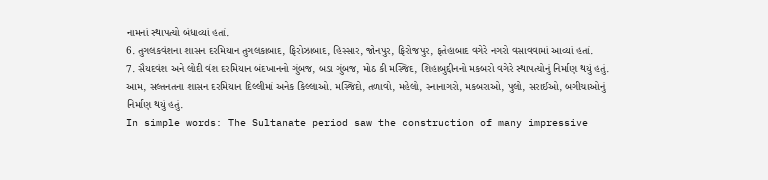નામનાં સ્થાપત્યો બંધાવ્યાં હતાં.
6. તુગલકવંશના શાસન દરમિયાન તુગલકાબાદ, ફિરોઝાબાદ, હિસ્સાર, જોનપુર, ફિરોજપુર, ફતેહાબાદ વગેરે નગરો વસાવવામાં આવ્યાં હતાં.
7. સૈયદવંશ અને લોદી વંશ દરમિયાન બંદખાનનો ગુંબજ, બડા ગુંબજ, મોઠ કી મસ્જિદ, શિહાબુદ્દીનનો મકબરો વગેરે સ્થાપત્યોનું નિર્માણ થયું હતું.
આમ, સલ્તનતના શાસન દરમિયાન દિલ્લીમાં અનેક કિલ્લાઓ. મસ્જિદો, તળાવો, મહેલો, સ્નાનાગરો, મકબરાઓ, પુલો, સરાઈઓ, બગીચાઓનું નિર્માણ થયું હતું.
In simple words: The Sultanate period saw the construction of many impressive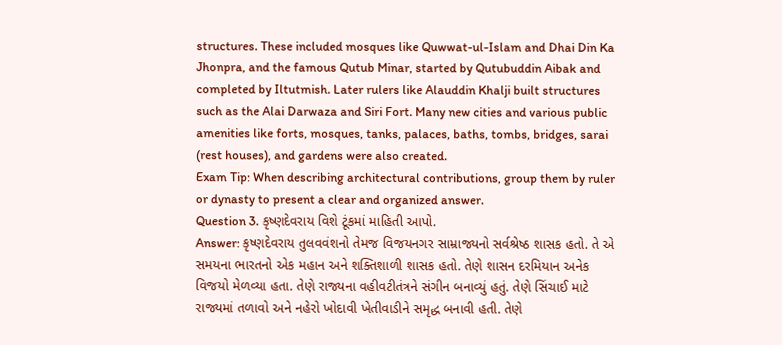structures. These included mosques like Quwwat-ul-Islam and Dhai Din Ka Jhonpra, and the famous Qutub Minar, started by Qutubuddin Aibak and completed by Iltutmish. Later rulers like Alauddin Khalji built structures such as the Alai Darwaza and Siri Fort. Many new cities and various public amenities like forts, mosques, tanks, palaces, baths, tombs, bridges, sarai (rest houses), and gardens were also created.
Exam Tip: When describing architectural contributions, group them by ruler or dynasty to present a clear and organized answer.
Question 3. કૃષ્ણદેવરાય વિશે ટૂંકમાં માહિતી આપો.
Answer: કૃષ્ણદેવરાય તુલવવંશનો તેમજ વિજયનગર સામ્રાજ્યનો સર્વશ્રેષ્ઠ શાસક હતો. તે એ સમયના ભારતનો એક મહાન અને શક્તિશાળી શાસક હતો. તેણે શાસન દરમિયાન અનેક વિજયો મેળવ્યા હતા. તેણે રાજ્યના વહીવટીતંત્રને સંગીન બનાવ્યું હતું. તેણે સિંચાઈ માટે રાજ્યમાં તળાવો અને નહેરો ખોદાવી ખેતીવાડીને સમૃદ્ધ બનાવી હતી. તેણે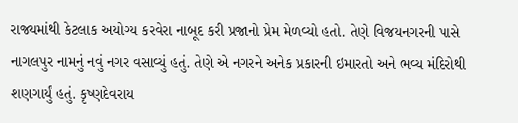રાજ્યમાંથી કેટલાક અયોગ્ય કરવેરા નાબૂદ કરી પ્રજાનો પ્રેમ મેળવ્યો હતો. તેણે વિજયનગરની પાસે નાગલપુર નામનું નવું નગર વસાવ્યું હતું. તેણે એ નગરને અનેક પ્રકારની ઇમારતો અને ભવ્ય મંદિરોથી શણગાર્યું હતું. કૃષ્ણદેવરાય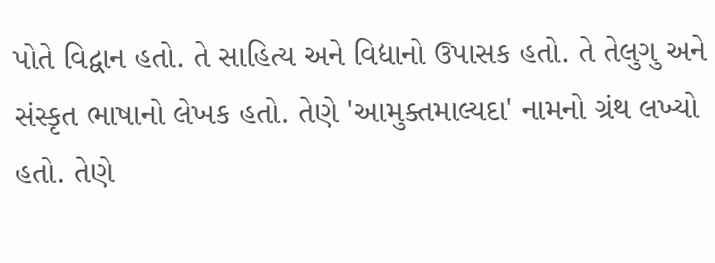પોતે વિદ્વાન હતો. તે સાહિત્ય અને વિદ્યાનો ઉપાસક હતો. તે તેલુગુ અને સંસ્કૃત ભાષાનો લેખક હતો. તેણે 'આમુક્તમાલ્યદા' નામનો ગ્રંથ લખ્યો હતો. તેણે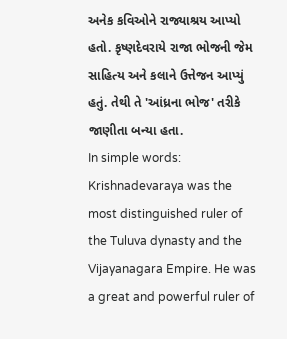અનેક કવિઓને રાજ્યાશ્રય આપ્યો હતો. કૃષ્ણદેવરાયે રાજા ભોજની જેમ સાહિત્ય અને કલાને ઉત્તેજન આપ્યું હતું. તેથી તે 'આંધ્રના ભોજ' તરીકે જાણીતા બન્યા હતા.
In simple words: Krishnadevaraya was the most distinguished ruler of the Tuluva dynasty and the Vijayanagara Empire. He was a great and powerful ruler of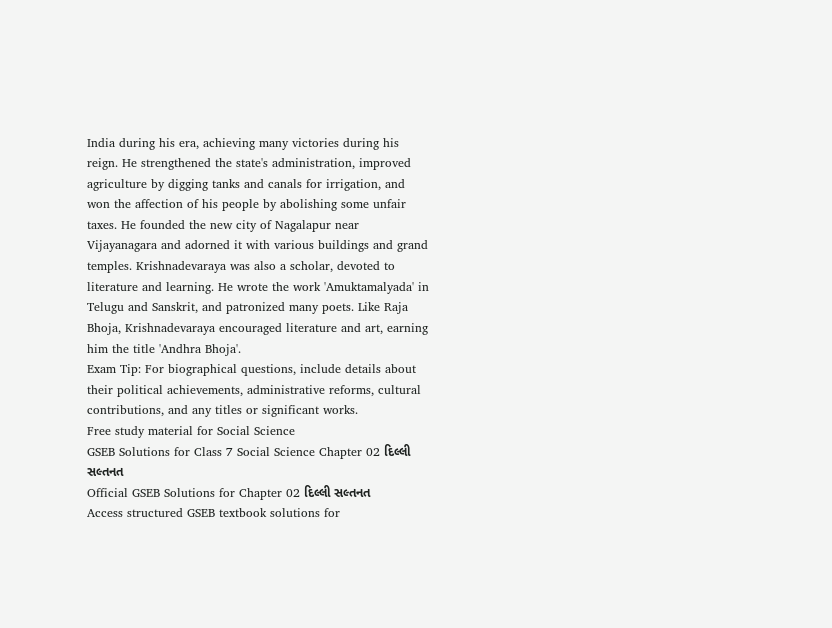India during his era, achieving many victories during his reign. He strengthened the state's administration, improved agriculture by digging tanks and canals for irrigation, and won the affection of his people by abolishing some unfair taxes. He founded the new city of Nagalapur near Vijayanagara and adorned it with various buildings and grand temples. Krishnadevaraya was also a scholar, devoted to literature and learning. He wrote the work 'Amuktamalyada' in Telugu and Sanskrit, and patronized many poets. Like Raja Bhoja, Krishnadevaraya encouraged literature and art, earning him the title 'Andhra Bhoja'.
Exam Tip: For biographical questions, include details about their political achievements, administrative reforms, cultural contributions, and any titles or significant works.
Free study material for Social Science
GSEB Solutions for Class 7 Social Science Chapter 02 દિલ્લી સલ્તનત
Official GSEB Solutions for Chapter 02 દિલ્લી સલ્તનત
Access structured GSEB textbook solutions for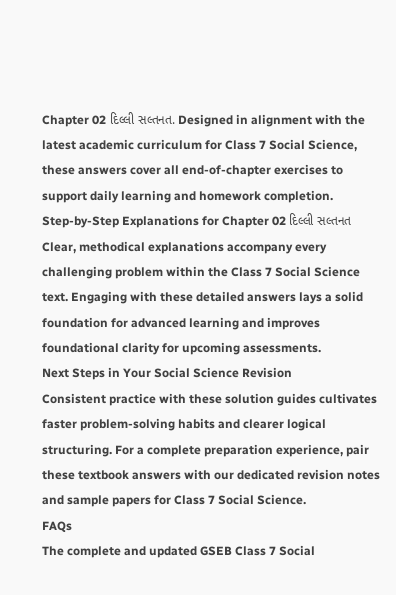Chapter 02 દિલ્લી સલ્તનત. Designed in alignment with the latest academic curriculum for Class 7 Social Science, these answers cover all end-of-chapter exercises to support daily learning and homework completion.
Step-by-Step Explanations for Chapter 02 દિલ્લી સલ્તનત
Clear, methodical explanations accompany every challenging problem within the Class 7 Social Science text. Engaging with these detailed answers lays a solid foundation for advanced learning and improves foundational clarity for upcoming assessments.
Next Steps in Your Social Science Revision
Consistent practice with these solution guides cultivates faster problem-solving habits and clearer logical structuring. For a complete preparation experience, pair these textbook answers with our dedicated revision notes and sample papers for Class 7 Social Science.
FAQs
The complete and updated GSEB Class 7 Social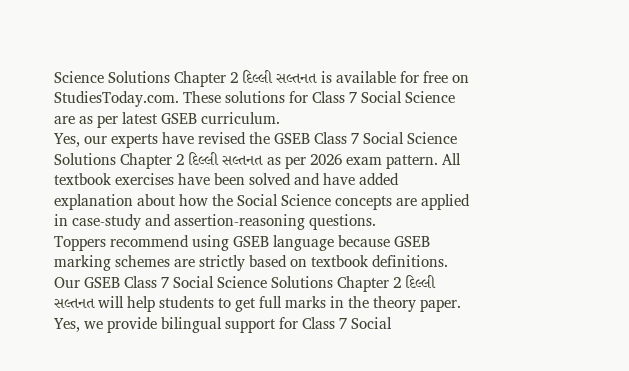Science Solutions Chapter 2 દિલ્લી સલ્તનત is available for free on StudiesToday.com. These solutions for Class 7 Social Science are as per latest GSEB curriculum.
Yes, our experts have revised the GSEB Class 7 Social Science Solutions Chapter 2 દિલ્લી સલ્તનત as per 2026 exam pattern. All textbook exercises have been solved and have added explanation about how the Social Science concepts are applied in case-study and assertion-reasoning questions.
Toppers recommend using GSEB language because GSEB marking schemes are strictly based on textbook definitions. Our GSEB Class 7 Social Science Solutions Chapter 2 દિલ્લી સલ્તનત will help students to get full marks in the theory paper.
Yes, we provide bilingual support for Class 7 Social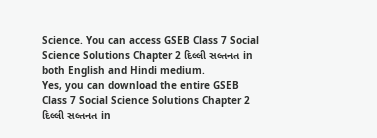Science. You can access GSEB Class 7 Social Science Solutions Chapter 2 દિલ્લી સલ્તનત in both English and Hindi medium.
Yes, you can download the entire GSEB Class 7 Social Science Solutions Chapter 2 દિલ્લી સલ્તનત in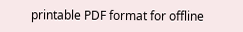printable PDF format for offline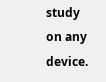study on any device.